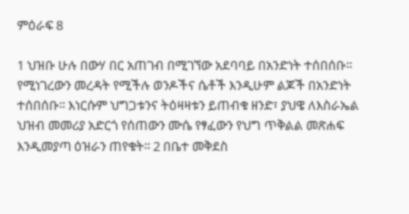ምዕራፍ 8

1 ህዝቡ ሁሉ በውሃ በር አጠገብ በሚገኘው አደባባይ በአንድነት ተሰበሰቡ፡፡ የሚነገረውን መረዳት የሚችሉ ወንዶችና ሴቶች እንዲሁም ልጆች በአንድነት ተሰበሰቡ፡፡ እነርሱም ህግጋቱንና ትዕዛዛቱን ይጠብቁ ዘንድ፣ ያህዌ ለእስራኤል ህዝብ መመሪያ አድርጎ የሰጠውን ሙሴ የፃፈውን የህግ ጥቅልል መጽሐፍ እንዲመያጣ ዕዝራን ጠየቁት፡፡ 2 በቤተ መቅደስ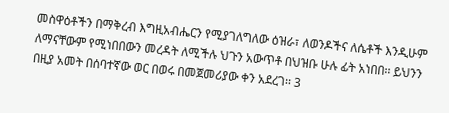መስዋዕቶችን በማቅረብ እግዚአብሔርን የሚያገለግለው ዕዝራ፣ ለወንዶችና ለሴቶች እንዲሁም ለማናቸውም የሚነበበውን መረዳት ለሚችሉ ህጉን አውጥቶ በህዝቡ ሁሉ ፊት አነበበ፡፡ ይህንን በዚያ አመት በሰባተኛው ወር በወሩ በመጀመሪያው ቀን አደረገ፡፡ 3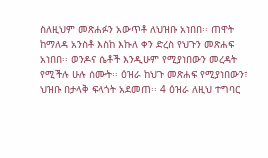ስለዚህም መጽሐፉን አውጥቶ ለህዝቡ አነበበ፡፡ ጠዋት ከማለዳ አንስቶ እስከ እኩለ ቀን ድረስ የህጉን መጽሐፍ አነበበ፡፡ ወንዶና ሴቶች እንዲሁም የሚያነበውን መረዳት የሚችሉ ሁሉ ሰሙት፡፡ ዕዝራ ከህጉ መጽሐፍ የሚያነበውን፣ ህዝቡ በታላቅ ፍላጎት አደመጠ፡፡ 4 ዕዝራ ለዚህ ተግባር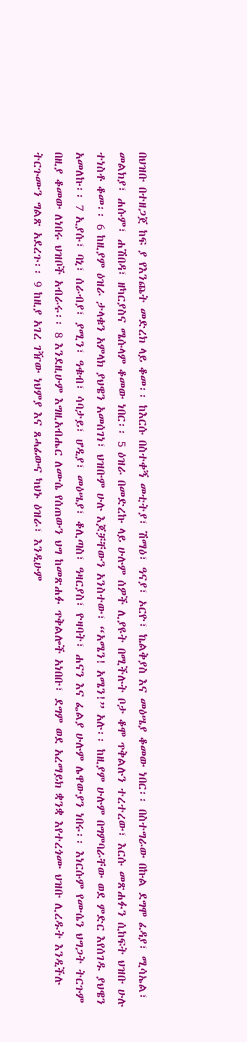በህዝቡ በተዘጋጀ ከፍ ያ የእንጨት መድረክ ላይ ቆመ፡፡ ከእርሱ በስተቀኝ መቲትያ፣ ሽማዕ፣ ዓናያ፣ ኦርዮ፣ ኬልቅያስ እና መዕሤያ ቆመው ነበር፡፡ በስተግራው በኩል ደግሞ ፈዳያ፣ ሚሳኤል፣ መልክያ፣ ሐሱም፣ ሐሽበዳ፣ ዘካርያስና ሜሱላም ቆመው ነበር፡፡ 5 ዕዝራ በመድረኩ ላይ ሁሉም ሰዎች ሊያዩት በሚችሉት ቦታ ቆሞ ጥቅልሉን ተረተረው፣ እርሱ መጽሐፉን ሲከፍት ህዝቡ ሁሉ ተነስቶ ቆመ፡፡ 6 ከዚያም ዕዝራ ታላቁን አምላክ ያህዌን አመሰገነ፣ ህዝቡም ሁሉ እጆቻቸውን አንስተው፣ “አሜን! አሜን!” አሉ፡፡ ከዚያም ሁሉም በግምባራቸው ወደ ምድር እየሰገዱ ያህዌን አመለኩ፡፡ 7 ኢያሱ፣ ባኒ፣ ሰራብያ፣ ያሚን፣ ዓቁብ፣ ሳባታይ፣ ሆዲያ፣ መዕሤያ፣ ቆሊጣስ፣ ዓዛርያስ፣ ዮዛባት፣ ሐናን እና ፌልያ ሁሉም ሌዋውያን ነበሩ፡፡ እነርሱም የሙሴን ህግጋት ትርጉም በዚያ ቆመው ለነበሩ ህዝቦች አብራሩ፡፡ 8 እንደዚሁም እግዚአብሔር ለሙሴ የሰጠውን ህግ ከመጽሐፉ ጥቅልሎች አነበቡ፣ ደግም ወደ አረማይክ ቋንቋ እየተረጎሙ ህዝቡ ሊረዱት እንዲችሉ ትርጉሙን ግልጽ አደረጉ፡፡ 9 ከዚያ አገረ ገዥው ነህምያ እና ጸሓፊውና ካህኑ ዕዝራ፣ እንዲሁም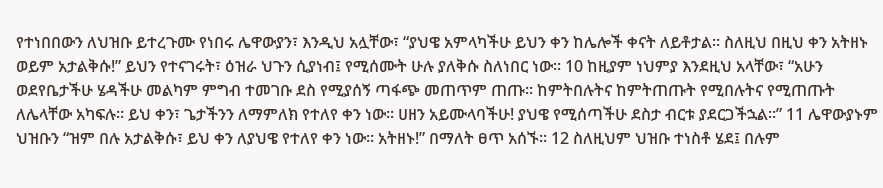የተነበበውን ለህዝቡ ይተረጉሙ የነበሩ ሌዋውያን፣ እንዲህ አሏቸው፣ “ያህዌ አምላካችሁ ይህን ቀን ከሌሎች ቀናት ለይቶታል፡፡ ስለዚህ በዚህ ቀን አትዘኑ ወይም አታልቅሱ!” ይህን የተናገሩት፣ ዕዝራ ህጉን ሲያነብ፤ የሚሰሙት ሁሉ ያለቅሱ ስለነበር ነው፡፡ 10 ከዚያም ነህምያ እንደዚህ አላቸው፣ “አሁን ወደየቤታችሁ ሄዳችሁ መልካም ምግብ ተመገቡ ደስ የሚያሰኝ ጣፋጭ መጠጥም ጠጡ፡፡ ከምትበሉትና ከምትጠጡት የሚበሉትና የሚጠጡት ለሌላቸው አካፍሉ፡፡ ይህ ቀን፣ ጌታችንን ለማምለክ የተለየ ቀን ነው፡፡ ሀዘን አይሙላባችሁ! ያህዌ የሚሰጣችሁ ደስታ ብርቱ ያደርጋችኋል፡፡” 11 ሌዋውያኑም ህዝቡን “ዝም በሉ አታልቅሱ፣ ይህ ቀን ለያህዌ የተለየ ቀን ነው፡፡ አትዘኑ!” በማለት ፀጥ አሰኙ፡፡ 12 ስለዚህም ህዝቡ ተነስቶ ሄደ፤ በሉም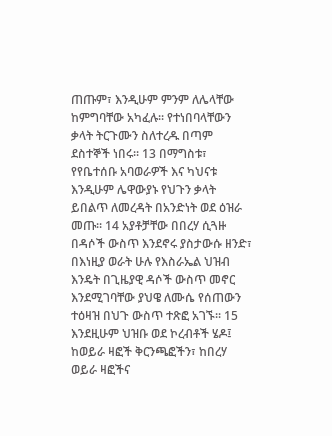ጠጡም፣ እንዲሁም ምንም ለሌላቸው ከምግባቸው አካፈሉ፡፡ የተነበባላቸውን ቃላት ትርጉሙን ስለተረዱ በጣም ደስተኞች ነበሩ፡፡ 13 በማግስቱ፣ የየቤተሰቡ አባወራዎች እና ካህናቱ እንዲሁም ሌዋውያኑ የህጉን ቃላት ይበልጥ ለመረዳት በአንድነት ወደ ዕዝራ መጡ፡፡ 14 አያቶቻቸው በበረሃ ሲጓዙ በዳሶች ውስጥ እንደኖሩ ያስታውሱ ዘንድ፣ በእነዚያ ወራት ሁሉ የእስራኤል ህዝብ እንዴት በጊዜያዊ ዳሶች ውስጥ መኖር እንደሚገባቸው ያህዌ ለሙሴ የሰጠውን ተዕዛዝ በህጉ ውስጥ ተጽፎ አገኙ፡፡ 15 እንደዚሁም ህዝቡ ወደ ኮረብቶች ሄዶ፤ ከወይራ ዛፎች ቅርንጫፎችን፣ ከበረሃ ወይራ ዛፎችና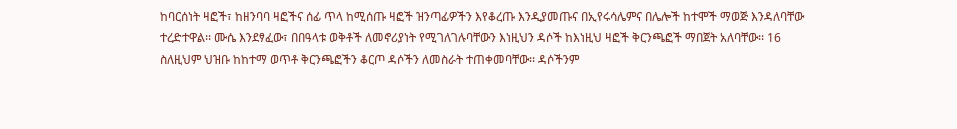ከባርሰነት ዛፎች፣ ከዘንባባ ዛፎችና ሰፊ ጥላ ከሚሰጡ ዛፎች ዝንጣፊዎችን እየቆረጡ እንዲያመጡና በኢየሩሳሌምና በሌሎች ከተሞች ማወጅ እንዳለባቸው ተረድተዋል፡፡ ሙሴ እንደፃፈው፣ በበዓላቱ ወቅቶች ለመኖሪያነት የሚገለገሉባቸውን እነዚህን ዳሶች ከእነዚህ ዛፎች ቅርንጫፎች ማበጀት አለባቸው፡፡ 16 ስለዚህም ህዝቡ ከከተማ ወጥቶ ቅርንጫፎችን ቆርጦ ዳሶችን ለመስራት ተጠቀመባቸው፡፡ ዳሶችንም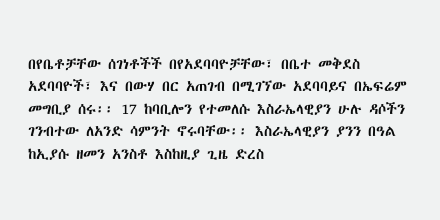በየቤቶቻቸው ሰገነቶችች በየአደባባዮቻቸው፣ በቤተ መቅደስ አደባባዮች፣ እና በውሃ በር አጠገብ በሚገኘው አደባባይና በኤፍሬም መግቢያ ሰሩ፡፡ 17 ከባቢሎን የተመለሱ እስራኤላዊያን ሁሉ ዳሶችን ገንብተው ለአንድ ሳምንት ኖሩባቸው፡፡ እስራኤላዊያን ያንን በዓል ከኢያሱ ዘመን አንስቶ እስከዚያ ጊዜ ድረስ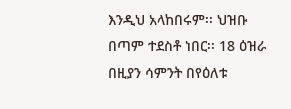እንዲህ አላከበሩም፡፡ ህዝቡ በጣም ተደስቶ ነበር፡፡ 18 ዕዝራ በዚያን ሳምንት በየዕለቱ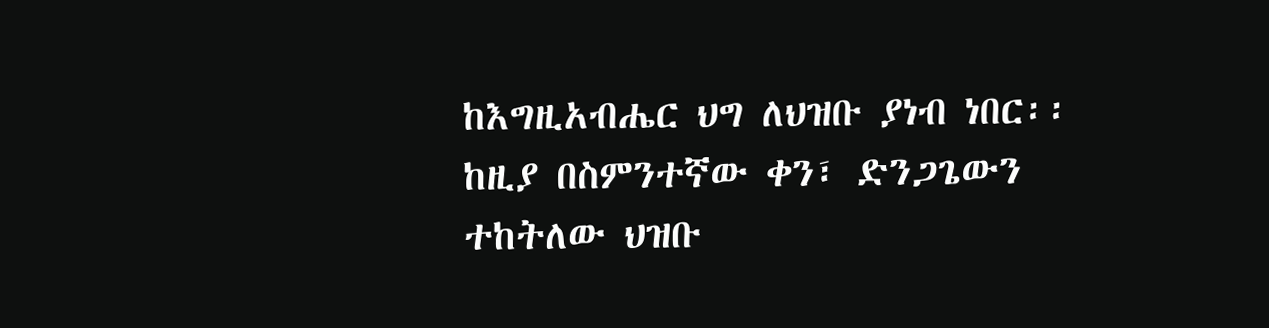ከእግዚአብሔር ህግ ለህዝቡ ያነብ ነበር፡፡ ከዚያ በስምንተኛው ቀን፣ ድንጋጌውን ተከትለው ህዝቡ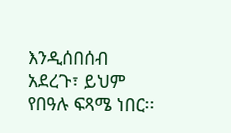እንዲሰበሰብ አደረጉ፣ ይህም የበዓሉ ፍጻሜ ነበር፡፡